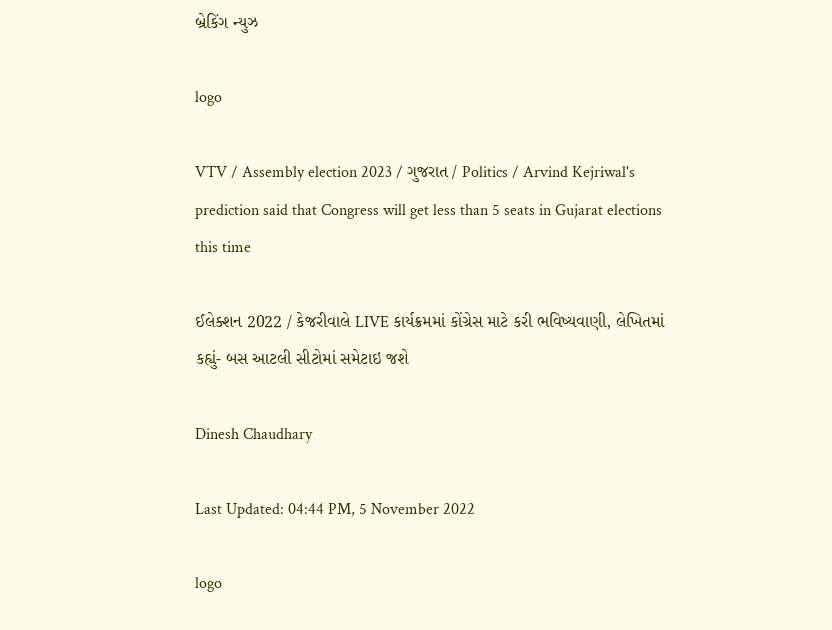બ્રેકિંગ ન્યુઝ

logo

VTV / Assembly election 2023 / ગુજરાત / Politics / Arvind Kejriwal's prediction said that Congress will get less than 5 seats in Gujarat elections this time

ઈલેક્શન 2022 / કેજરીવાલે LIVE કાર્યક્રમમાં કોંગ્રેસ માટે કરી ભવિષ્યવાણી, લેખિતમાં કહ્યું- બસ આટલી સીટોમાં સમેટાઇ જશે

Dinesh Chaudhary

Last Updated: 04:44 PM, 5 November 2022

logo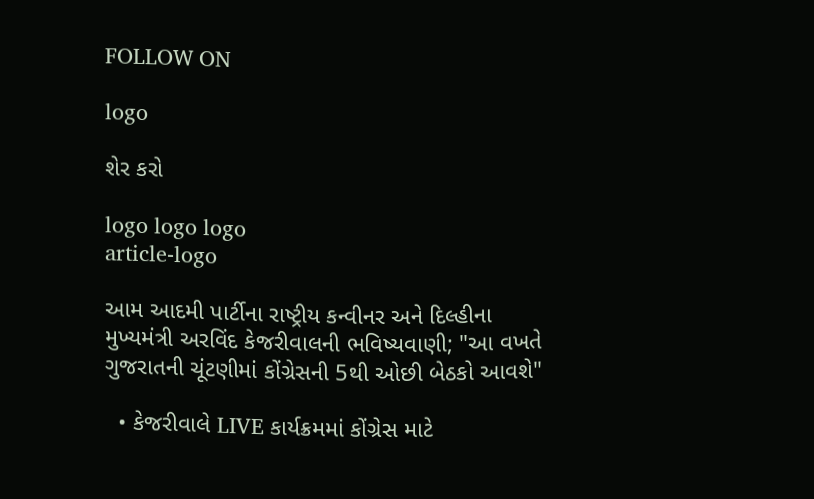FOLLOW ON

logo

શેર કરો

logo logo logo
article-logo

આમ આદમી પાર્ટીના રાષ્ટ્રીય કન્વીનર અને દિલ્હીના મુખ્યમંત્રી અરવિંદ કેજરીવાલની ભવિષ્યવાણી; "આ વખતે ગુજરાતની ચૂંટણીમાં કોંગ્રેસની 5થી ઓછી બેઠકો આવશે"

  • કેજરીવાલે LIVE કાર્યક્રમમાં કોંગ્રેસ માટે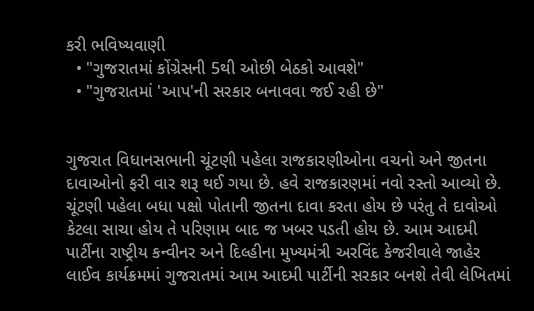કરી ભવિષ્યવાણી
  • "ગુજરાતમાં કોંગ્રેસની 5થી ઓછી બેઠકો આવશે"
  • "ગુજરાતમાં 'આપ'ની સરકાર બનાવવા જઈ રહી છે"


ગુજરાત વિધાનસભાની ચૂંટણી પહેલા રાજકારણીઓના વચનો અને જીતના દાવાઓનો ફરી વાર શરૂ થઈ ગયા છે. હવે રાજકારણમાં નવો રસ્તો આવ્યો છે.  ચૂંટણી પહેલા બધા પક્ષો પોતાની જીતના દાવા કરતા હોય છે પરંતુ તે દાવોઓ કેટલા સાચા હોય તે પરિણામ બાદ જ ખબર પડતી હોય છે. આમ આદમી પાર્ટીના રાષ્ટ્રીય કન્વીનર અને દિલ્હીના મુખ્યમંત્રી અરવિંદ કેજરીવાલે જાહેર લાઈવ કાર્યક્રમમાં ગુજરાતમાં આમ આદમી પાર્ટીની સરકાર બનશે તેવી લેખિતમાં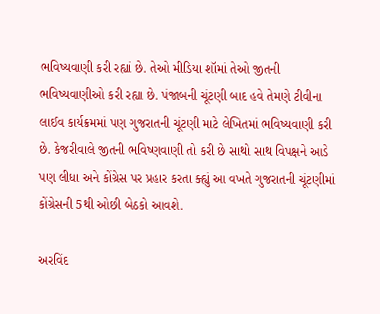ભવિષ્યવાણી કરી રહ્યાં છે. તેઓ મીડિયા શૉમાં તેઓ જીતની ભવિષ્યવાણીઓ કરી રહ્યા છે. પંજાબની ચૂંટણી બાદ હવે તેમણે ટીવીના લાઈવ કાર્યક્રમમાં પણ ગુજરાતની ચૂંટણી માટે લેખિતમાં ભવિષ્યવાણી કરી છે. કેજરીવાલે જીતની ભવિષ્ણવાણી તો કરી છે સાથો સાથ વિપક્ષને આડે પણ લીધા અને કોંગ્રેસ પર પ્રહાર કરતા ક્હ્યું આ વખતે ગુજરાતની ચૂંટણીમાં કોંગ્રેસની 5થી ઓછી બેઠકો આવશે.

અરવિંદ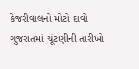કેજરીવાલનો મોટો દાવો
ગુજરાતમાં ચૂંટણીની તારીખો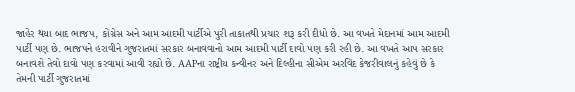જાહેર થયા બાદ ભાજપ, કોંગ્રેસ અને આમ આદમી પાર્ટીએ પુરી તાકાતથી પ્રચાર શરૂ કરી દીધો છે. આ વખતે મેદાનમાં આમ આદમી પાર્ટી પણ છે. ભાજપને હરાવીને ગુજરાતમાં સરકાર બનાવવાનો આમ આદમી પાર્ટી દાવો પણ કરી રહી છે. આ વખતે આપ સરકાર બનાવશે તેવો દાવો પણ કરવામાં આવી રહ્યો છે. AAPના રાષ્ટ્રીય કન્વીનર અને દિલ્હીના સીએમ અરવિંદ કેજરીવાલનું કહેવું છે કે તેમની પાર્ટી ગુજરાતમાં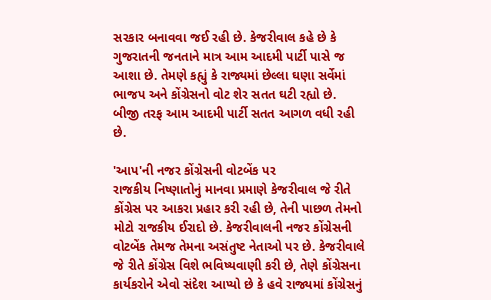સરકાર બનાવવા જઈ રહી છે. કેજરીવાલ કહે છે કે ગુજરાતની જનતાને માત્ર આમ આદમી પાર્ટી પાસે જ આશા છે. તેમણે કહ્યું કે રાજ્યમાં છેલ્લા ઘણા સર્વેમાં ભાજપ અને કોંગ્રેસનો વોટ શેર સતત ઘટી રહ્યો છે. બીજી તરફ આમ આદમી પાર્ટી સતત આગળ વધી રહી છે.

'આપ'ની નજર કોંગ્રેસની વોટબેંક પર
રાજકીય નિષ્ણાતોનું માનવા પ્રમાણે કેજરીવાલ જે રીતે કોંગ્રેસ પર આકરા પ્રહાર કરી રહી છે, તેની પાછળ તેમનો મોટો રાજકીય ઈરાદો છે. કેજરીવાલની નજર કોંગ્રેસની વોટબેંક તેમજ તેમના અસંતુષ્ટ નેતાઓ પર છે. કેજરીવાલે જે રીતે કોંગ્રેસ વિશે ભવિષ્યવાણી કરી છે, તેણે કોંગ્રેસના કાર્યકરોને એવો સંદેશ આપ્યો છે કે હવે રાજ્યમાં કોંગ્રેસનું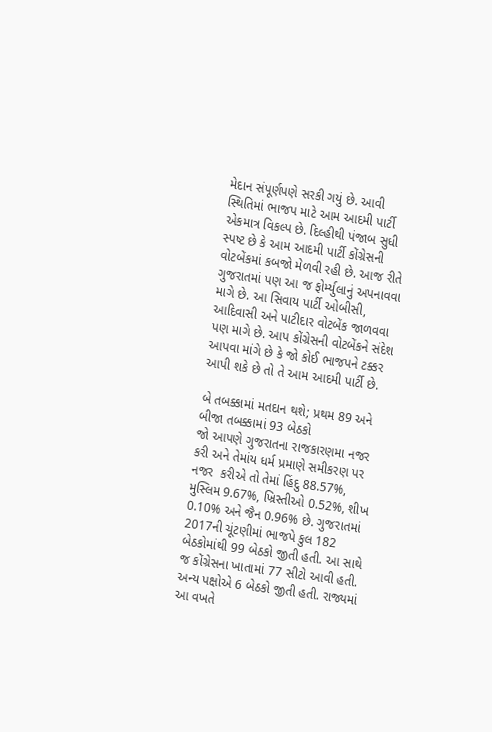મેદાન સંપૂર્ણપણે સરકી ગયું છે. આવી સ્થિતિમાં ભાજપ માટે આમ આદમી પાર્ટી એકમાત્ર વિકલ્પ છે. દિલ્હીથી પંજાબ સુધી સ્પષ્ટ છે કે આમ આદમી પાર્ટી કોંગ્રેસની વોટબેંકમાં કબજો મેળવી રહી છે. આજ રીતે ગુજરાતમાં પણ આ જ ફોર્મ્યુલાનું અપનાવવા માગે છે. આ સિવાય પાર્ટી ઓબીસી, આદિવાસી અને પાટીદાર વોટબેંક જાળવવા પણ માગે છે. આપ કોંગ્રેસની વોટબેંકને સંદેશ આપવા માંગે છે કે જો કોઈ ભાજપને ટક્કર આપી શકે છે તો તે આમ આદમી પાર્ટી છે.

બે તબક્કામાં મતદાન થશે; પ્રથમ 89 અને બીજા તબક્કામાં 93 બેઠકો
જો આપણે ગુજરાતના રાજકારણમા નજર કરી અને તેમાંય ધર્મ પ્રમાણે સમીકરણ પર નજર  કરીએ તો તેમાં હિંદુ 88.57%, મુસ્લિમ 9.67%, ખ્રિસ્તીઓ 0.52%, શીખ 0.10% અને જૈન 0.96% છે. ગુજરાતમાં 2017ની ચૂંટણીમાં ભાજપે કુલ 182 બેઠકોમાંથી 99 બેઠકો જીતી હતી. આ સાથે જ કોંગ્રેસના ખાતામાં 77 સીટો આવી હતી. અન્ય પક્ષોએ 6 બેઠકો જીતી હતી. રાજ્યમાં આ વખતે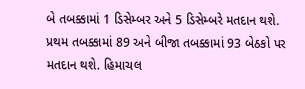બે તબક્કામાં 1 ડિસેમ્બર અને 5 ડિસેમ્બરે મતદાન થશે. પ્રથમ તબક્કામાં 89 અને બીજા તબક્કામાં 93 બેઠકો પર મતદાન થશે. હિમાચલ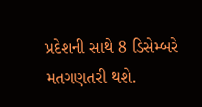પ્રદેશની સાથે 8 ડિસેમ્બરે મતગણતરી થશે.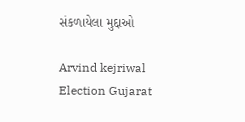સંકળાયેલા મુદ્દાઓ

Arvind kejriwal Election Gujarat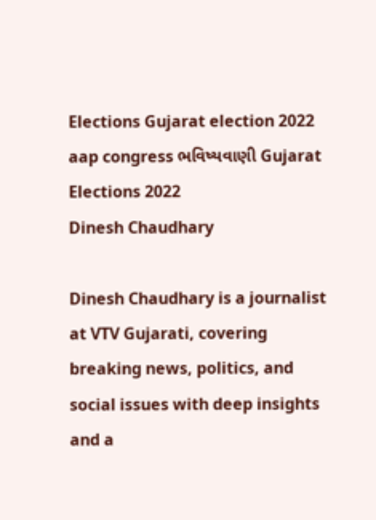Elections Gujarat election 2022 aap congress ભવિષ્યવાણી Gujarat Elections 2022
Dinesh Chaudhary

Dinesh Chaudhary is a journalist at VTV Gujarati, covering breaking news, politics, and social issues with deep insights and a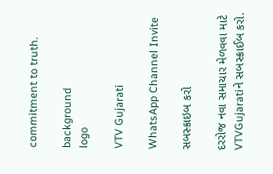commitment to truth.

background
logo

VTV Gujarati

WhatsApp Channel Invite

સબસ્ક્રાઇબ કરો

દરરોજ નવા સમાચાર મેળવવા માટે VTVGujaratiને સબસ્ક્રાઈબ કરો.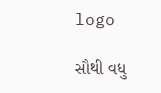logo

સૌથી વધુ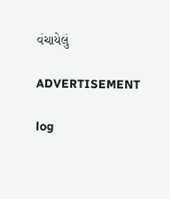વંચાયેલું

ADVERTISEMENT

log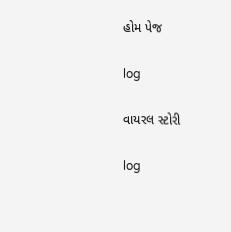હોમ પેજ

log

વાયરલ સ્ટોરી

log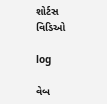શોર્ટસ વિડિઓ

log

વેબ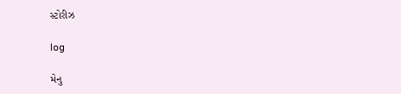સ્ટોરીઝ

log

મેનુ